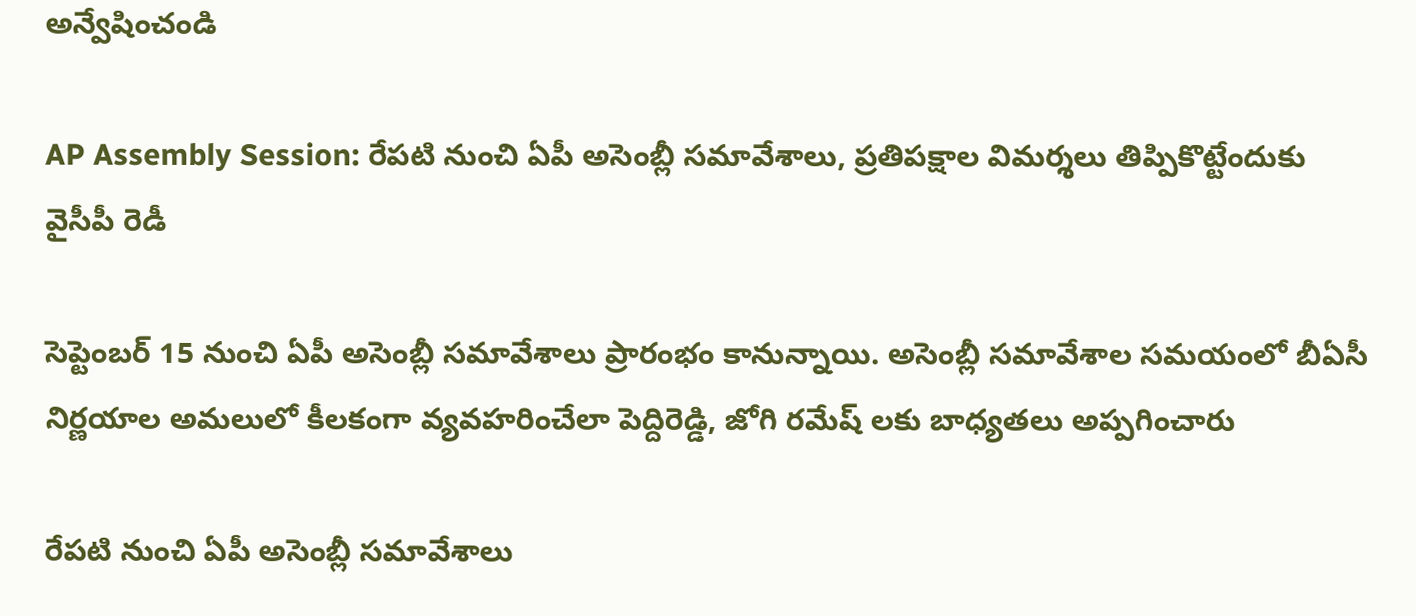అన్వేషించండి

AP Assembly Session: రేప‌టి నుంచి ఏపీ అసెంబ్లీ సమావేశాలు, ప్రతిపక్షాల విమర్శలు తిప్పికొట్టేందుకు వైసీపీ రెడీ

సెప్టెంబర్ 15 నుంచి ఏపీ అసెంబ్లీ సమావేశాలు ప్రారంభం కానున్నాయి. అసెంబ్లీ సమావేశాల సమయంలో బీఏసీ నిర్ణయాల అమలులో కీలకంగా వ్యవహరించేలా పెద్దిరెడ్డి, జోగి రమేష్ లకు బాధ్యతలు అప్పగించారు

రేప‌టి నుంచి ఏపీ అసెంబ్లీ సమావేశాలు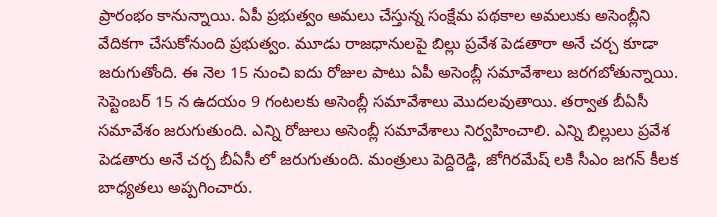ప్రారంభం కానున్నాయి. ఏపీ ప్రభుత్వం అమలు చేస్తున్న సంక్షేమ పథకాల అమలుకు అసెంబ్లీని వేదికగా చేసుకోనుంది ప్రభుత్వం. మూడు రాజధానులపై బిల్లు ప్రవేశ పెడతారా అనే చర్చ కూడా జరుగుతోంది. ఈ నెల 15 నుంచి ఐదు రోజుల పాటు ఏపీ అసెంబ్లీ సమావేశాలు జరగబోతున్నాయి. సెప్టెంబర్ 15 న ఉదయం 9 గంటలకు అసెంబ్లీ సమావేశాలు మొదలవుతాయి. తర్వాత బీఏసీ సమావేశం జరుగుతుంది. ఎన్ని రోజులు అసెంబ్లీ సమావేశాలు నిర్వహించాలి. ఎన్ని బిల్లులు ప్రవేశ పెడతారు అనే చర్చ బీఏసీ లో జరుగుతుంది. మంత్రులు పెద్దిరెడ్డి, జోగిరమేష్ లకి సీఎం జగన్ కీలక బాధ్యతలు అప్పగించారు.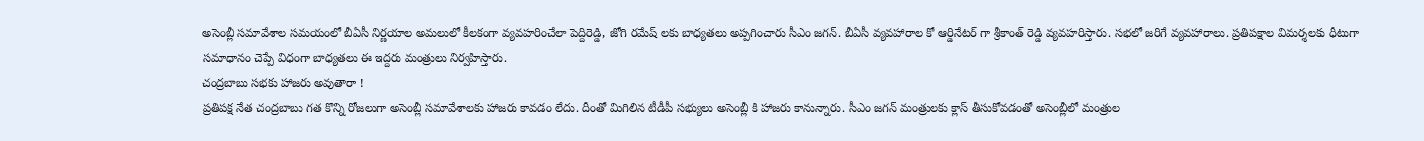అసెంబ్లీ సమావేశాల సమయంలో బీఏసీ నిర్ణయాల అమలులో కీలకంగా వ్యవహరించేలా పెద్దిరెడ్డి, జోగి రమేష్ లకు బాధ్యతలు అప్పగించారు సీఎం జగన్. బీఏసీ వ్యవహారాల కో ఆర్డినేటర్ గా శ్రీకాంత్ రెడ్డి వ్యవహరిస్తారు. సభలో జరిగే వ్యవహారాలు. ప్రతిపక్షాల విమర్శలకు ధీటుగా సమాధానం చెప్పే విధంగా బాధ్యతలు ఈ ఇద్దరు మంత్రులు నిర్వహిస్తారు.
చంద్రబాబు సభకు హాజరు అవుతారా !
ప్రతిప‌క్ష నేత చంద్రబాబు గత కొన్ని రోజలుగా అసెంబ్లీ సమావేశాలకు హాజరు కావడం లేదు. దీంతో మిగిలిన టీడీపీ సభ్యులు అసెంబ్లీ కి హాజరు కానున్నారు. సీఎం జగన్ మంత్రులకు క్లాస్ తీసుకోవడంతో అసెంబ్లీలో మంత్రుల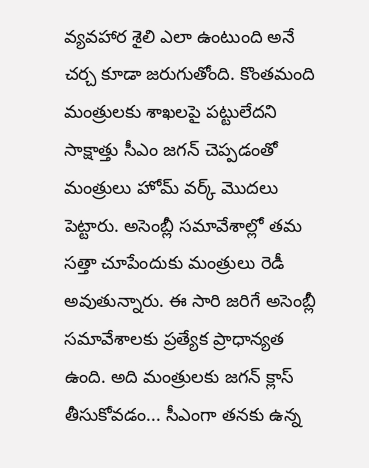వ్యవహార శైలి ఎలా ఉంటుంది అనే చర్చ కూడా జరుగుతోంది. కొంతమంది మంత్రులకు శాఖలపై పట్టులేదని సాక్షాత్తు సీఎం జగన్ చెప్పడంతో మంత్రులు హోమ్ వర్క్ మొదలు పెట్టారు. అసెంబ్లీ సమావేశాల్లో త‌మ సత్తా చూపేందుకు మంత్రులు రెడీ అవుతున్నారు. ఈ సారి జరిగే అసెంబ్లీ సమావేశాలకు ప్రత్యేక ప్రాధాన్యత ఉంది. అది మంత్రులకు జగన్ క్లాస్ తీసుకోవడం... సీఎంగా త‌న‌కు ఉన్న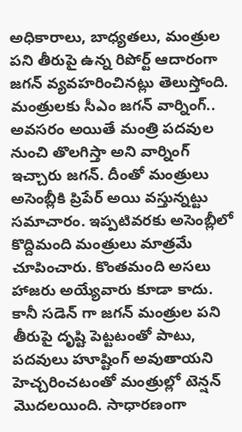అధికారాలు, బాధ్యత‌లు, మంత్రుల ప‌ని తీరుపై ఉన్న రిపోర్ట్ ఆదారంగా జ‌గ‌న్ వ్యవ‌హ‌రించినట్లు తెలుస్తోంది.
మంత్రులకు సీఎం జగన్ వార్నింగ్..
అవసరం అయితే మంత్రి పదవుల నుంచి తొలగిస్తా అని వార్నింగ్ ఇచ్చారు జగన్. దీంతో మంత్రులు అసెంబ్లీకి ప్రిపేర్ అయి వస్తున్నట్టు సమాచారం. ఇప్పటివరకు అసెంబ్లీలో కొద్దిమంది మంత్రులు మాత్రమే చూపించారు. కొంతమంది అసలు హాజరు అయ్యేవారు కూడా కాదు. కానీ సడెన్ గా జగన్ మంత్రుల ప‌ని తీరుపై దృష్టి పెట్టటంతో పాటు, ప‌దవులు హూష్టింగ్ అవుతాయ‌ని హెచ్చరించ‌టంతో మంత్రుల్లో టెన్షన్ మొదలయింది. సాధారణంగా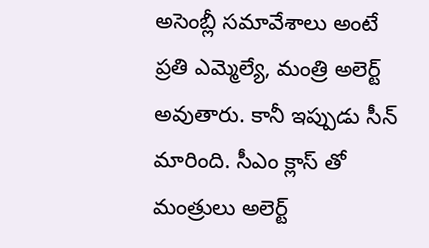అసెంబ్లీ సమావేశాలు అంటే ప్రతి ఎమ్మెల్యే, మంత్రి అలెర్ట్ అవుతారు. కానీ ఇప్పుడు సీన్ మారింది. సీఎం క్లాస్ తో మంత్రులు అలెర్ట్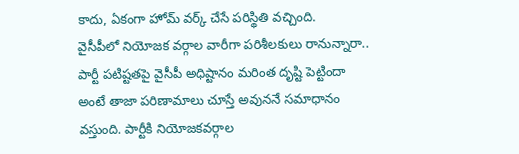కాదు, ఏకంగా హోమ్ వర్క్ చేసే పరిస్థితి వచ్చింది.
వైసీపీలో నియోజక వర్గాల వారీగా పరిశీలకులు రానున్నారా..
పార్టీ పటిష్టతపై వైసీపీ అధిష్టానం మరింత దృష్టి పెట్టిందా అంటే తాజా పరిణామాలు చూస్తే అవుననే సమాధానం వస్తుంది. పార్టీకి నియోజకవర్గాల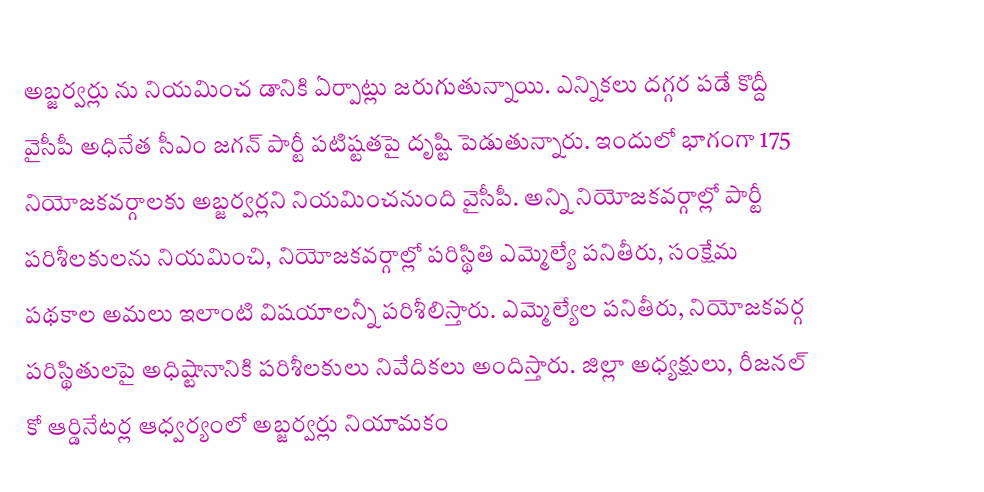అబ్జర్వర్లు ను నియమించ డానికి ఏర్పాట్లు జరుగుతున్నాయి. ఎన్నికలు దగ్గర పడే కొద్దీ వైసీపీ అధినేత సీఎం జగన్ పార్టీ పటిష్టతపై దృష్టి పెడుతున్నారు. ఇందులో భాగంగా 175 నియోజకవర్గాలకు అబ్జర్వర్లని నియమించనుంది వైసీపీ. అన్ని నియోజకవర్గాల్లో పార్టీ పరిశీలకులను నియమించి, నియోజకవర్గాల్లో పరిస్థితి ఎమ్మెల్యే పనితీరు, సంక్షేమ పథకాల అమలు ఇలాంటి విషయాలన్నీ పరిశీలిస్తారు. ఎమ్మెల్యేల పనితీరు, నియోజకవర్గ పరిస్థితులపై అధిష్టానానికి పరిశీలకులు నివేదికలు అందిస్తారు. జిల్లా అధ్యక్షులు, రీజనల్ కో ఆర్డినేటర్ల ఆధ్వర్యంలో అబ్జర్వర్లు నియామకం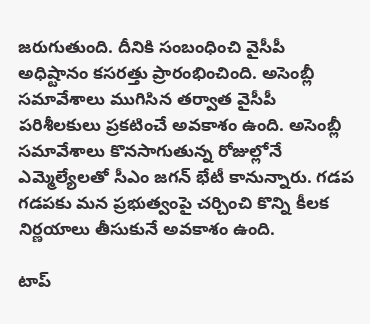జరుగుతుంది. దీనికి సంబంధించి వైసీపీ అధిష్టానం కసరత్తు ప్రారంభించింది. అసెంబ్లీ సమావేశాలు ముగిసిన తర్వాత వైసీపీ పరిశీలకులు ప్రకటించే అవకాశం ఉంది. అసెంబ్లీ సమావేశాలు కొనసాగుతున్న రోజుల్లోనే ఎమ్మెల్యేలతో సీఎం జగన్ భేటీ కానున్నారు. గడప గడపకు మన ప్రభుత్వంపై చర్చించి కొన్ని కీలక నిర్ణయాలు తీసుకునే అవకాశం ఉంది.

టాప్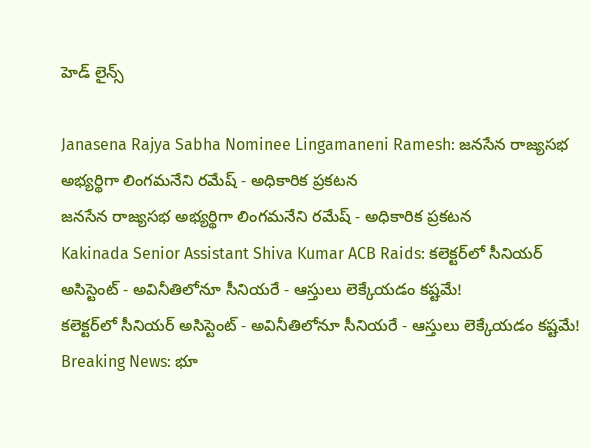హెడ్ లైన్స్

Janasena Rajya Sabha Nominee Lingamaneni Ramesh: జనసేన రాజ్యసభ అభ్యర్థిగా లింగమనేని రమేష్ - అధికారిక ప్రకటన
జనసేన రాజ్యసభ అభ్యర్థిగా లింగమనేని రమేష్ - అధికారిక ప్రకటన
Kakinada Senior Assistant Shiva Kumar ACB Raids: కలెక్టర్‌లో సీనియర్ అసిస్టెంట్ - అవినీతిలోనూ సీనియరే - ఆస్తులు లెక్కేయడం కష్టమే!
కలెక్టర్‌లో సీనియర్ అసిస్టెంట్ - అవినీతిలోనూ సీనియరే - ఆస్తులు లెక్కేయడం కష్టమే!
Breaking News: భూ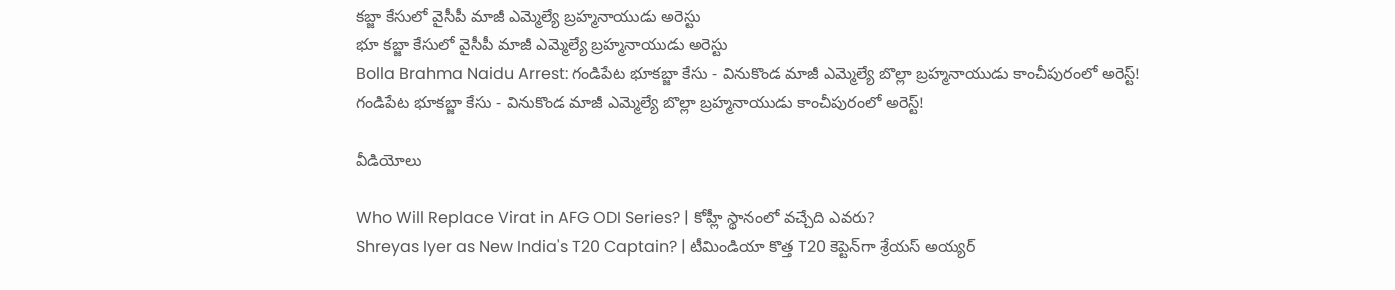కబ్జా కేసులో వైసీపీ మాజీ ఎమ్మెల్యే బ్రహ్మనాయుడు అరెస్టు
భూ కబ్జా కేసులో వైసీపీ మాజీ ఎమ్మెల్యే బ్రహ్మనాయుడు అరెస్టు
Bolla Brahma Naidu Arrest: గండిపేట భూకబ్జా కేసు - వినుకొండ మాజీ ఎమ్మెల్యే బొల్లా బ్రహ్మనాయుడు కాంచీపురంలో అరెస్ట్!
గండిపేట భూకబ్జా కేసు - వినుకొండ మాజీ ఎమ్మెల్యే బొల్లా బ్రహ్మనాయుడు కాంచీపురంలో అరెస్ట్!

వీడియోలు

Who Will Replace Virat in AFG ODI Series? | కోహ్లీ స్థానంలో వచ్చేది ఎవరు?
Shreyas Iyer as New India's T20 Captain? | టీమిండియా కొత్త T20 కెప్టెన్‌గా శ్రేయస్ అయ్యర్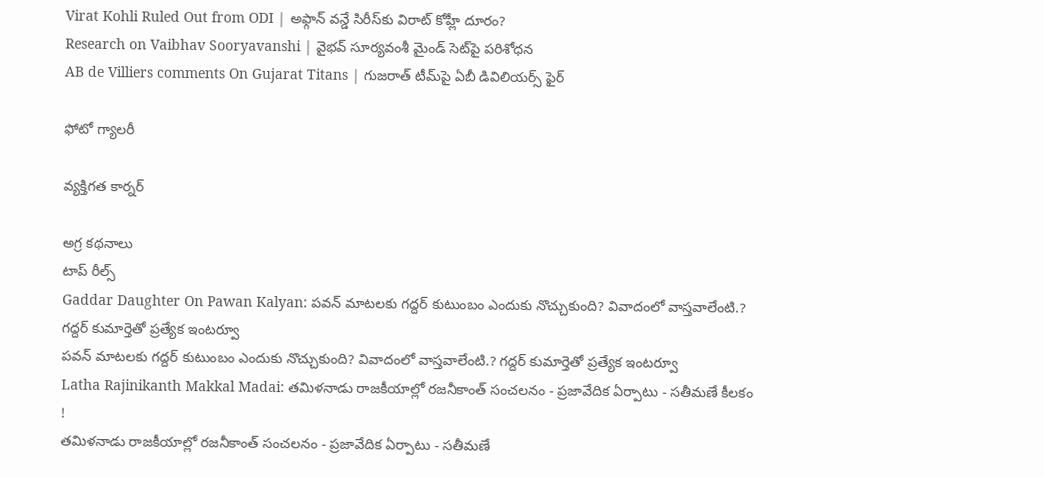Virat Kohli Ruled Out from ODI | అఫ్గాన్ వన్డే సిరీస్‌కు విరాట్ కోహ్లీ దూరం?
Research on Vaibhav Sooryavanshi | వైభవ్ సూర్యవంశీ మైండ్‌ సెట్‌పై పరిశోధన
AB de Villiers comments On Gujarat Titans | గుజరాత్ టీమ్‌పై ఏబీ డివిలియర్స్ ఫైర్

ఫోటో గ్యాలరీ

వ్యక్తిగత కార్నర్

అగ్ర కథనాలు
టాప్ రీల్స్
Gaddar Daughter On Pawan Kalyan: పవన్ మాటలకు గద్దర్ కుటుంబం ఎందుకు నొచ్చుకుంది? వివాదంలో వాస్తవాలేంటి.? గద్దర్ కుమార్తెతో ప్రత్యేక ఇంటర్వూ
పవన్ మాటలకు గద్దర్ కుటుంబం ఎందుకు నొచ్చుకుంది? వివాదంలో వాస్తవాలేంటి.? గద్దర్ కుమార్తెతో ప్రత్యేక ఇంటర్వూ
Latha Rajinikanth Makkal Madai: తమిళనాడు రాజకీయాల్లో రజనీకాంత్ సంచలనం - ప్రజావేదిక ఏర్పాటు - సతీమణే కీలకం !
తమిళనాడు రాజకీయాల్లో రజనీకాంత్ సంచలనం - ప్రజావేదిక ఏర్పాటు - సతీమణే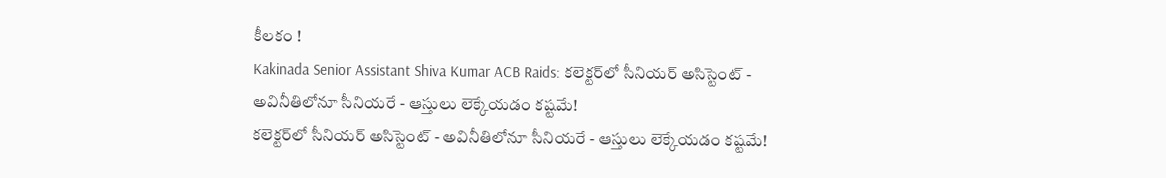కీలకం !
Kakinada Senior Assistant Shiva Kumar ACB Raids: కలెక్టర్‌లో సీనియర్ అసిస్టెంట్ - అవినీతిలోనూ సీనియరే - ఆస్తులు లెక్కేయడం కష్టమే!
కలెక్టర్‌లో సీనియర్ అసిస్టెంట్ - అవినీతిలోనూ సీనియరే - ఆస్తులు లెక్కేయడం కష్టమే!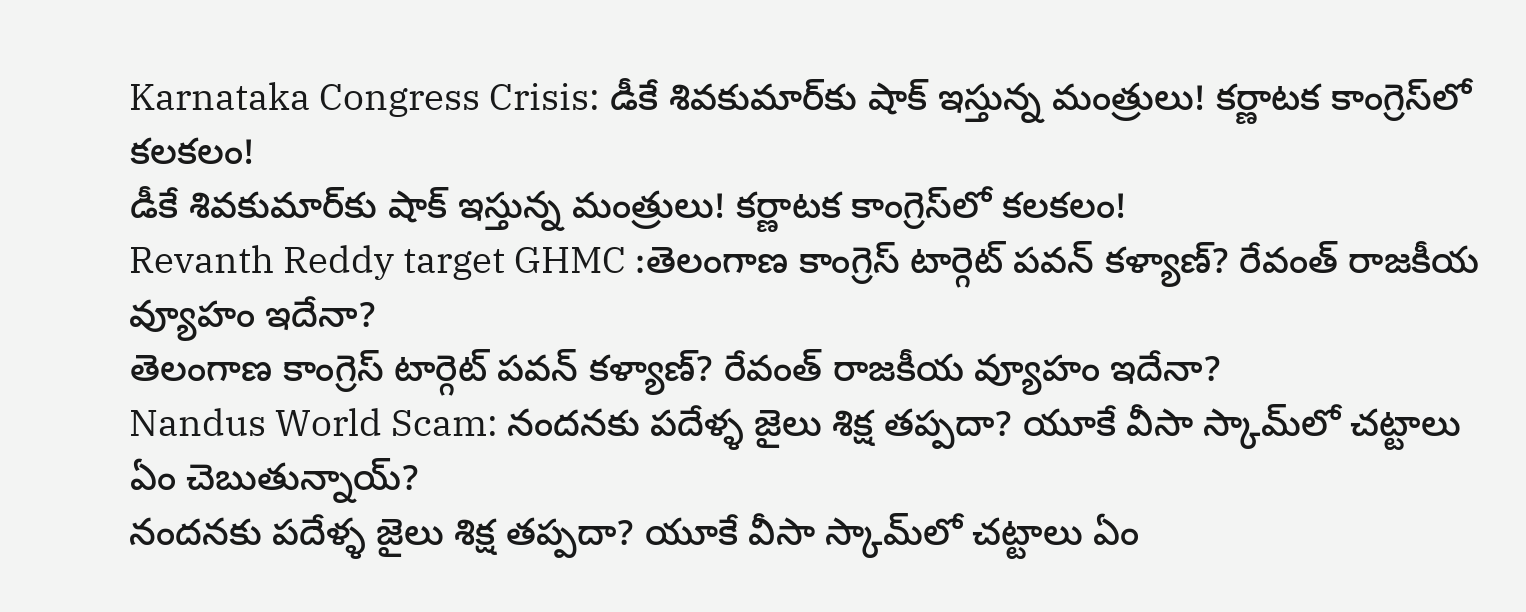Karnataka Congress Crisis: డీకే శివకుమార్‌కు షాక్ ఇస్తున్న మంత్రులు! కర్ణాటక కాంగ్రెస్‌లో కలకలం!
డీకే శివకుమార్‌కు షాక్ ఇస్తున్న మంత్రులు! కర్ణాటక కాంగ్రెస్‌లో కలకలం!
Revanth Reddy target GHMC :తెలంగాణ కాంగ్రెస్ టార్గెట్ పవన్ కళ్యాణ్? రేవంత్ రాజకీయ వ్యూహం ఇదేనా?
తెలంగాణ కాంగ్రెస్ టార్గెట్ పవన్ కళ్యాణ్? రేవంత్ రాజకీయ వ్యూహం ఇదేనా?
Nandus World Scam: నందనకు పదేళ్ళ జైలు శిక్ష తప్పదా? యూకే వీసా స్కామ్‌లో చట్టాలు ఏం చెబుతున్నాయ్?
నందనకు పదేళ్ళ జైలు శిక్ష తప్పదా? యూకే వీసా స్కామ్‌లో చట్టాలు ఏం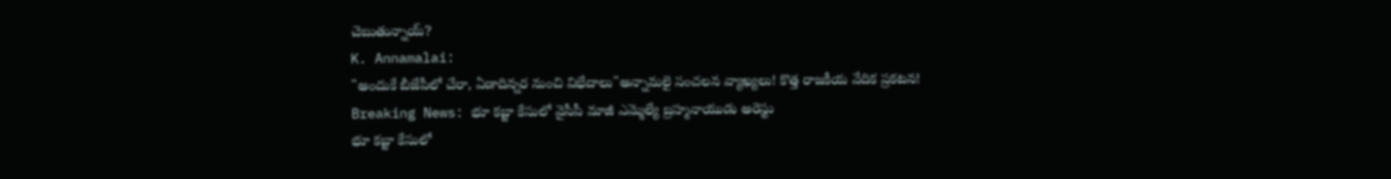చెబుతున్నాయ్?
K. Annamalai:
"అందుకే బీజేపీలో చేరా, ఏడాదిన్నర నుంచి విభేదాలు"అన్నామలై సంచలన వ్యాఖ్యలు! కొత్త రాజకీయ వేదిక ప్రకటన!
Breaking News: భూ కబ్జా కేసులో వైసీపీ మాజీ ఎమ్మెల్యే బ్రహ్మనాయుడు అరెస్టు
భూ కబ్జా కేసులో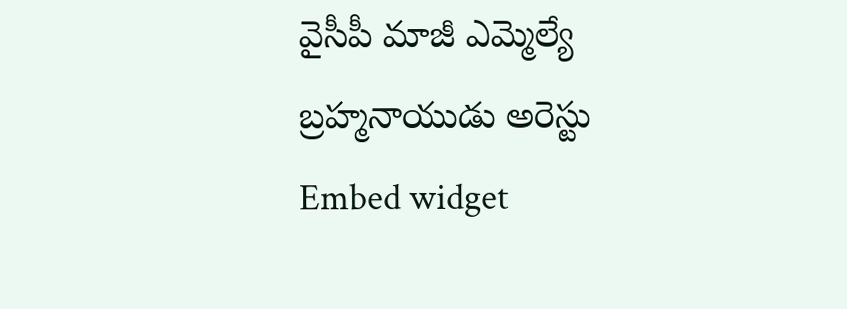వైసీపీ మాజీ ఎమ్మెల్యే బ్రహ్మనాయుడు అరెస్టు
Embed widget